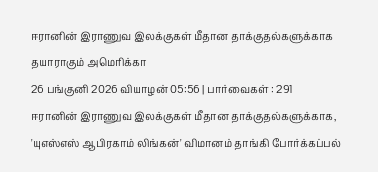ஈரானின் இராணுவ இலக்குகள் மீதான தாக்குதல்களுக்காக தயாராகும் அமெரிக்கா
26 பங்குனி 2026 வியாழன் 05:56 | பார்வைகள் : 291
ஈரானின் இராணுவ இலக்குகள் மீதான தாக்குதல்களுக்காக, 'யுஎஸ்எஸ் ஆபிரகாம் லிங்கன்' விமானம் தாங்கி போர்க்கப்பல்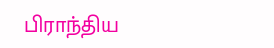பிராந்திய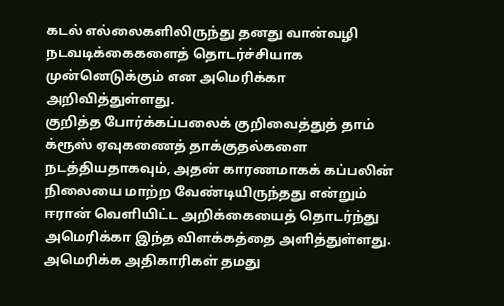கடல் எல்லைகளிலிருந்து தனது வான்வழி நடவடிக்கைகளைத் தொடர்ச்சியாக முன்னெடுக்கும் என அமெரிக்கா அறிவித்துள்ளது.
குறித்த போர்க்கப்பலைக் குறிவைத்துத் தாம் க்ரூஸ் ஏவுகணைத் தாக்குதல்களை நடத்தியதாகவும், அதன் காரணமாகக் கப்பலின் நிலையை மாற்ற வேண்டியிருந்தது என்றும் ஈரான் வெளியிட்ட அறிக்கையைத் தொடர்ந்து அமெரிக்கா இந்த விளக்கத்தை அளித்துள்ளது.
அமெரிக்க அதிகாரிகள் தமது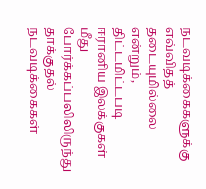நடவடிக்கைகளுக்கு எவ்விதத் தடையுமில்லை என்றும், திட்டமிட்டபடி ஈரானிய இலக்குகள் மீது போர்க்கப்பலிலிருந்து தாக்குதல் நடவடிக்கைகள்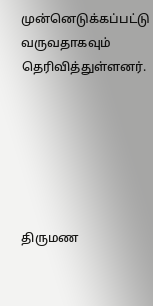முன்னெடுக்கப்பட்டு வருவதாகவும் தெரிவித்துள்ளனர்.






திருமண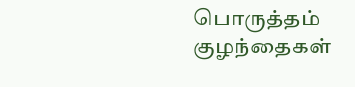பொருத்தம்
குழந்தைகள்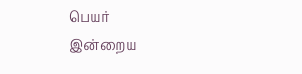பெயர்
இன்றைய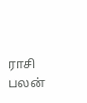ராசி பலன்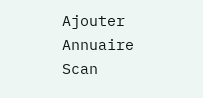Ajouter
Annuaire
Scan